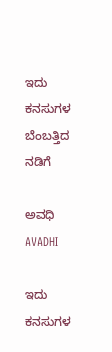ಇದು ಕನಸುಗಳ ಬೆಂಬತ್ತಿದ ನಡಿಗೆ‍

ಅವಧಿ AVADHI

ಇದು ಕನಸುಗಳ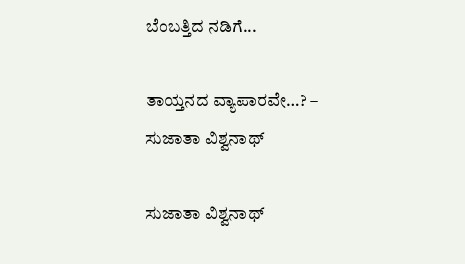ಬೆಂಬತ್ತಿದ ನಡಿಗೆ...

ತಾಯ್ತನದ ವ್ಯಾಪಾರವೇ…? – ಸುಜಾತಾ ವಿಶ್ವನಾಥ್

ಸುಜಾತಾ ವಿಶ್ವನಾಥ್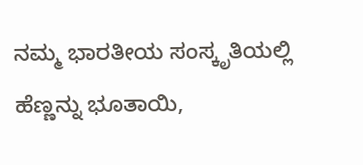ನಮ್ಮ ಭಾರತೀಯ ಸಂಸ್ಕೃತಿಯಲ್ಲಿ ಹೆಣ್ಣನ್ನು ಭೂತಾಯಿ,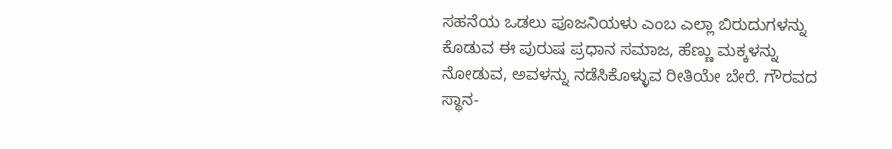ಸಹನೆಯ ಒಡಲು ಪೂಜನಿಯಳು ಎಂಬ ಎಲ್ಲಾ ಬಿರುದುಗಳನ್ನು ಕೊಡುವ ಈ ಪುರುಷ ಪ್ರಧಾನ ಸಮಾಜ, ಹೆಣ್ಣು ಮಕ್ಕಳನ್ನು ನೋಡುವ, ಅವಳನ್ನು ನಡೆಸಿಕೊಳ್ಳುವ ರೀತಿಯೇ ಬೇರೆ. ಗೌರವದ ಸ್ಥಾನ-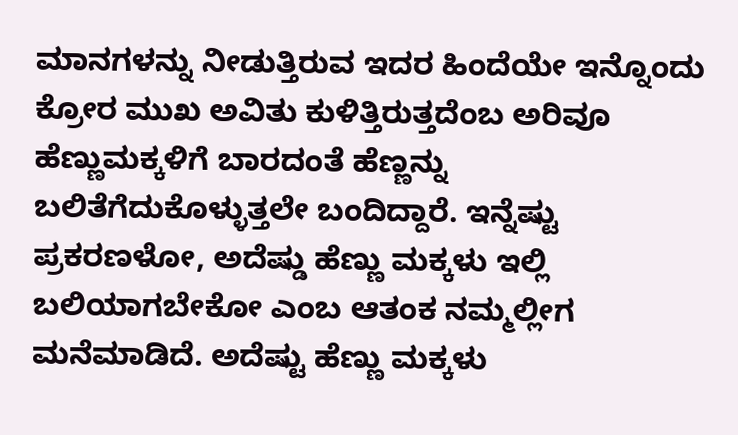ಮಾನಗಳನ್ನು ನೀಡುತ್ತಿರುವ ಇದರ ಹಿಂದೆಯೇ ಇನ್ನೊಂದು ಕ್ರೋರ ಮುಖ ಅವಿತು ಕುಳಿತ್ತಿರುತ್ತದೆಂಬ ಅರಿವೂ ಹೆಣ್ಣುಮಕ್ಕಳಿಗೆ ಬಾರದಂತೆ ಹೆಣ್ಣನ್ನು ಬಲಿತೆಗೆದುಕೊಳ್ಳುತ್ತಲೇ ಬಂದಿದ್ದಾರೆ. ಇನ್ನೆಷ್ಟು ಪ್ರಕರಣಳೋ, ಅದೆಷ್ಡು ಹೆಣ್ಣು ಮಕ್ಕಳು ಇಲ್ಲಿ ಬಲಿಯಾಗಬೇಕೋ ಎಂಬ ಆತಂಕ ನಮ್ಮಲ್ಲೀಗ ಮನೆಮಾಡಿದೆ. ಅದೆಷ್ಟು ಹೆಣ್ಣು ಮಕ್ಕಳು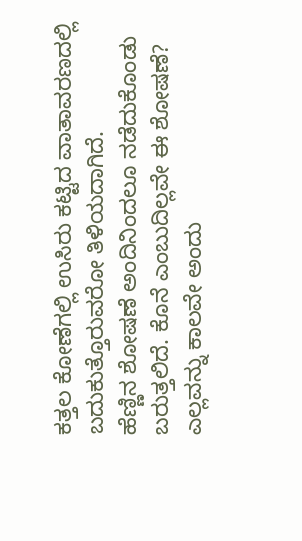ಕತ್ತಲ ಕೋಣೆಗಲ್ಲಿ ಉಸಿರು ಕಟ್ಟಿದ ವಾತಾವರಣದಲ್ಲಿ ಬದುಕುತ್ತೊರುವರೋ ತಿಳಿಯದಾಗಿದೆ.
ಹೆಣ್ಣಿನ ಶೋಷಣೆ ಅಂದಿನಿಂದಲೂ ನಡೆದುಕೊಂಡು ಬರುತ್ತಲಿದೆ. ಕೊನೆ ಎಂಬುದಿಲ್ಲವೇ ಈ ಶೋಷಣೆ? ಎಲ್ಲವನ್ನು ಕಾಲವೇ ಅಂದು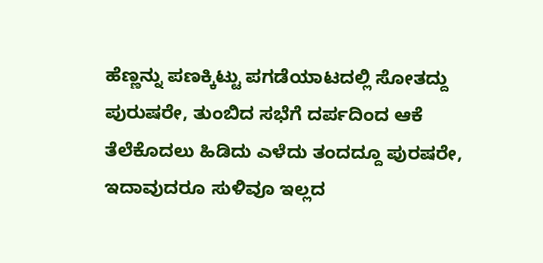ಹೆಣ್ಣನ್ನು ಪಣಕ್ಕಿಟ್ಟು ಪಗಡೆಯಾಟದಲ್ಲಿ ಸೋತದ್ದು ಪುರುಷರೇ, ತುಂಬಿದ ಸಭೆಗೆ ದರ್ಪದಿಂದ ಆಕೆ ತೆಲೆಕೊದಲು ಹಿಡಿದು ಎಳೆದು ತಂದದ್ದೂ ಪುರಷರೇ, ಇದಾವುದರೂ ಸುಳಿವೂ ಇಲ್ಲದ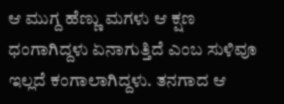ಆ ಮುಗ್ದ ಹೆಣ್ಣು ಮಗಳು ಆ ಕ್ಷಣ ಧಂಗಾಗಿದ್ದಳು ಏನಾಗುತ್ತಿದೆ ಎಂಬ ಸುಳಿವೂ ಇಲ್ಲದೆ ಕಂಗಾಲಾಗಿದ್ದಳು. ತನಗಾದ ಆ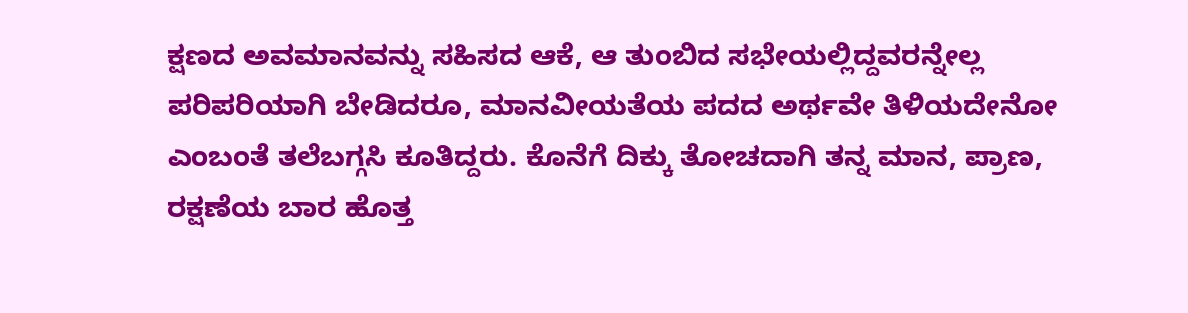ಕ್ಷಣದ ಅವಮಾನವನ್ನು ಸಹಿಸದ ಆಕೆ, ಆ ತುಂಬಿದ ಸಭೇಯಲ್ಲಿದ್ದವರನ್ನೇಲ್ಲ ಪರಿಪರಿಯಾಗಿ ಬೇಡಿದರೂ, ಮಾನವೀಯತೆಯ ಪದದ ಅರ್ಥವೇ ತಿಳಿಯದೇನೋ ಎಂಬಂತೆ ತಲೆಬಗ್ಗಸಿ ಕೂತಿದ್ದರು. ಕೊನೆಗೆ ದಿಕ್ಕು ತೋಚದಾಗಿ ತನ್ನ ಮಾನ, ಪ್ರಾಣ, ರಕ್ಷಣೆಯ ಬಾರ ಹೊತ್ತ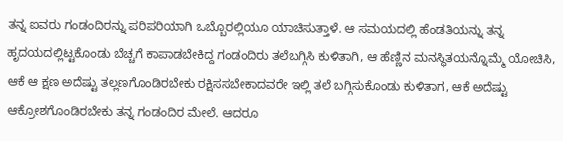ತನ್ನ ಐವರು ಗಂಡಂದಿರನ್ನು ಪರಿಪರಿಯಾಗಿ ಒಬ್ಬೊರಲ್ಲಿಯೂ ಯಾಚಿಸುತ್ತಾಳೆ. ಆ ಸಮಯದಲ್ಲಿ ಹೆಂಡತಿಯನ್ನು ತನ್ನ ಹೃದಯದಲ್ಲಿಟ್ಟಕೊಂಡು ಬೆಚ್ಚಗೆ ಕಾಪಾಡಬೇಕಿದ್ದ ಗಂಡಂದಿರು ತಲೆಬಗ್ಗಿಸಿ ಕುಳಿತಾಗಿ, ಆ ಹೆಣ್ಣಿನ ಮನಸ್ಥಿತಯನ್ನೊಮ್ಮೆ ಯೋಚಿಸಿ, ಆಕೆ ಆ ಕ್ಷಣ ಅದೆಷ್ಟು ತಲ್ಲಣಗೊಂಡಿರಬೇಕು ರಕ್ಷಿಸಸಬೇಕಾದವರೇ ಇಲ್ಲಿ ತಲೆ ಬಗ್ಗಿಸುಕೊಂಡು ಕುಳಿತಾಗ, ಆಕೆ ಅದೆಷ್ಟು ಆಕ್ರೋಶಗೊಂಡಿರಬೇಕು ತನ್ನ ಗಂಡಂದಿರ ಮೇಲೆ. ಆದರೂ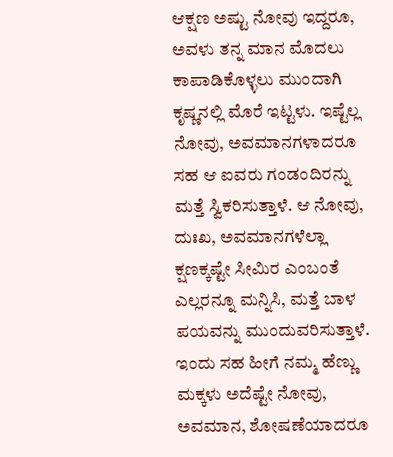ಆಕ್ಷಣ ಅಷ್ಟು ನೋವು ಇದ್ದರೂ, ಅವಳು ತನ್ನ ಮಾನ ಮೊದಲು ಕಾಪಾಡಿಕೊಳ್ಳಲು ಮುಂದಾಗಿ ಕೃಷ್ಣನಲ್ಲಿ ಮೊರೆ ಇಟ್ಟಳು. ಇಷ್ಟೆಲ್ಲ ನೋವು, ಅವಮಾನಗಳಾದರೂ ಸಹ ಆ ಐವರು ಗಂಡಂದಿರನ್ನು ಮತ್ತೆ ಸ್ವಿಕರಿಸುತ್ತಾಳೆ. ಆ ನೋವು, ದುಃಖ, ಅವಮಾನಗಳೆಲ್ಲಾ ಕ್ಷಣಕ್ಕಷ್ಟೇ ಸೀಮಿರ ಎಂಬಂತೆ ಎಲ್ಲರನ್ನೂ ಮನ್ನಿಸಿ, ಮತ್ತೆ ಬಾಳ ಪಯವನ್ನು ಮುಂದುವರಿಸುತ್ತಾಳೆ. ಇಂದು ಸಹ ಹೀಗೆ ನಮ್ಮ ಹೆಣ್ಣು ಮಕ್ಕಳು ಅದೆಷ್ಟೇ ನೋವು, ಅವಮಾನ, ಶೋಷಣೆಯಾದರೂ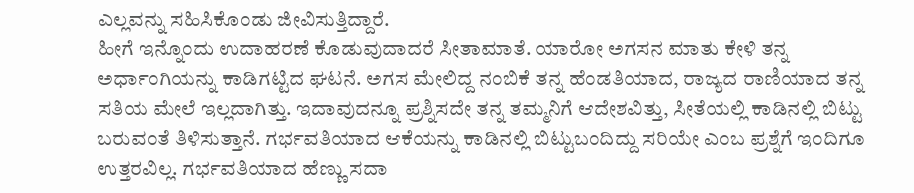ಎಲ್ಲವನ್ನು ಸಹಿಸಿಕೊಂಡು ಜೀವಿಸುತ್ತಿದ್ದಾರೆ.
ಹೀಗೆ ಇನ್ನೊಂದು ಉದಾಹರಣೆ ಕೊಡುವುದಾದರೆ ಸೀತಾಮಾತೆ. ಯಾರೋ ಅಗಸನ ಮಾತು ಕೇಳಿ ತನ್ನ ಅರ್ಧಾಂಗಿಯನ್ನು ಕಾಡಿಗಟ್ಟಿದ ಘಟನೆ. ಅಗಸ ಮೇಲಿದ್ದ ನಂಬಿಕೆ ತನ್ನ ಹೆಂಡತಿಯಾದ, ರಾಜ್ಯದ ರಾಣಿಯಾದ ತನ್ನ ಸತಿಯ ಮೇಲೆ ಇಲ್ಲದಾಗಿತ್ತು. ಇದಾವುದನ್ನೂ ಪ್ರಶ್ನಿಸದೇ ತನ್ನ ತಮ್ಮನಿಗೆ ಆದೇಶವಿತ್ತು, ಸೀತೆಯಲ್ಲಿ ಕಾಡಿನಲ್ಲಿ ಬಿಟ್ಟು ಬರುವಂತೆ ತಿಳಿಸುತ್ತಾನೆ. ಗರ್ಭವತಿಯಾದ ಆಕೆಯನ್ನು ಕಾಡಿನಲ್ಲಿ ಬಿಟ್ಟುಬಂದಿದ್ದು ಸರಿಯೇ ಎಂಬ ಪ್ರಶ್ನೆಗೆ ಇಂದಿಗೂ ಉತ್ತರವಿಲ್ಲ. ಗರ್ಭವತಿಯಾದ ಹೆಣ್ಣು ಸದಾ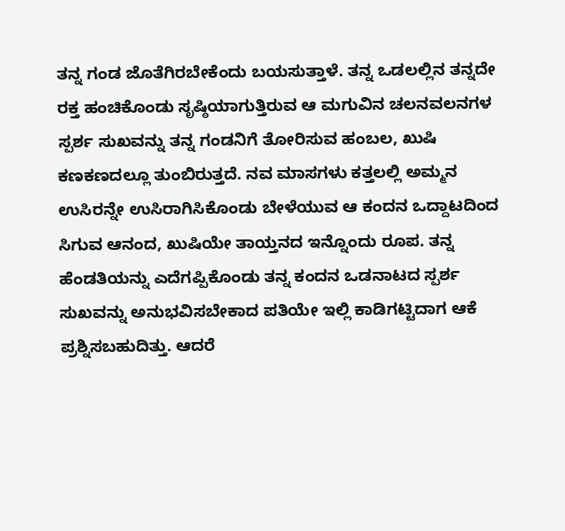ತನ್ನ ಗಂಡ ಜೊತೆಗಿರಬೇಕೆಂದು ಬಯಸುತ್ತಾಳೆ. ತನ್ನ ಒಡಲಲ್ಲಿನ ತನ್ನದೇ ರಕ್ತ ಹಂಚಿಕೊಂಡು ಸೃಷ್ಠಿಯಾಗುತ್ತಿರುವ ಆ ಮಗುವಿನ ಚಲನವಲನಗಳ ಸ್ಪರ್ಶ ಸುಖವನ್ನು ತನ್ನ ಗಂಡನಿಗೆ ತೋರಿಸುವ ಹಂಬಲ, ಖುಷಿ ಕಣಕಣದಲ್ಲೂ ತುಂಬಿರುತ್ತದೆ. ನವ ಮಾಸಗಳು ಕತ್ತಲಲ್ಲಿ ಅಮ್ಮನ ಉಸಿರನ್ನೇ ಉಸಿರಾಗಿಸಿಕೊಂಡು ಬೇಳೆಯುವ ಆ ಕಂದನ ಒದ್ದಾಟದಿಂದ ಸಿಗುವ ಆನಂದ, ಖುಷಿಯೇ ತಾಯ್ತನದ ಇನ್ನೊಂದು ರೂಪ. ತನ್ನ ಹೆಂಡತಿಯನ್ನು ಎದೆಗಪ್ಪಿಕೊಂಡು ತನ್ನ ಕಂದನ ಒಡನಾಟದ ಸ್ಪರ್ಶ ಸುಖವನ್ನು ಅನುಭವಿಸಬೇಕಾದ ಪತಿಯೇ ಇಲ್ಲಿ ಕಾಡಿಗಟ್ಟಿದಾಗ ಆಕೆ ಪ್ರಶ್ನಿಸಬಹುದಿತ್ತು. ಆದರೆ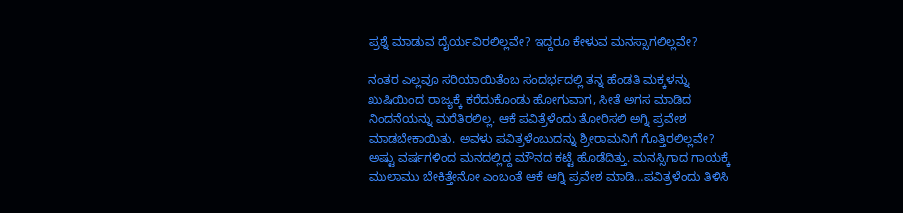ಪ್ರಶ್ನೆ ಮಾಡುವ ದೈರ್ಯವಿರಲಿಲ್ಲವೇ? ಇದ್ದರೂ ಕೇಳುವ ಮನಸ್ಸಾಗಲಿಲ್ಲವೇ?

ನಂತರ ಎಲ್ಲವೂ ಸರಿಯಾಯಿತೆಂಬ ಸಂದರ್ಭದಲ್ಲಿ ತನ್ನ ಹೆಂಡತಿ ಮಕ್ಕಳನ್ನು ಖುಷಿಯಿಂದ ರಾಜ್ಯಕ್ಕೆ ಕರೆದುಕೊಂಡು ಹೋಗುವಾಗ, ಸೀತೆ ಅಗಸ ಮಾಡಿದ ನಿಂದನೆಯನ್ನು ಮರೆತಿರಲಿಲ್ಲ. ಆಕೆ ಪವಿತ್ರೆಳೆಂದು ತೋರಿಸಲಿ ಅಗ್ನಿ ಪ್ರವೇಶ ಮಾಡಬೇಕಾಯಿತು. ಅವಳು ಪವಿತ್ರಳೆಂಬುದನ್ನು ಶ್ರೀರಾಮನಿಗೆ ಗೊತ್ತಿರಲಿಲ್ಲವೇ? ಅಷ್ಟು ವರ್ಷಗಳಿಂದ ಮನದಲ್ಲಿದ್ದ ಮೌನದ ಕಟ್ಟೆ ಹೊಡೆದಿತ್ತು. ಮನಸ್ಸಿಗಾದ ಗಾಯಕ್ಕೆ ಮುಲಾಮು ಬೇಕಿತ್ತೇನೋ ಎಂಬಂತೆ ಆಕೆ ಆಗ್ನಿ ಪ್ರವೇಶ ಮಾಡಿ…ಪವಿತ್ರಳೆಂದು ತಿಳಿಸಿ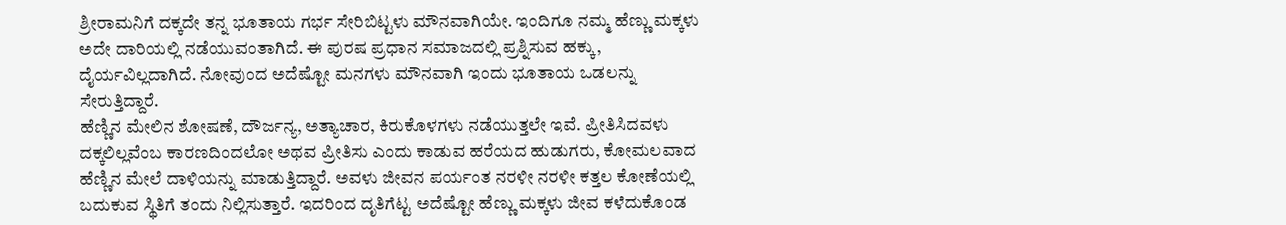ಶ್ರೀರಾಮನಿಗೆ ದಕ್ಕದೇ ತನ್ನ ಭೂತಾಯ ಗರ್ಭ ಸೇರಿಬಿಟ್ಟಳು ಮೌನವಾಗಿಯೇ. ಇಂದಿಗೂ ನಮ್ಮ ಹೆಣ್ಣು ಮಕ್ಕಳು ಅದೇ ದಾರಿಯಲ್ಲಿ ನಡೆಯುವಂತಾಗಿದೆ. ಈ ಪುರಷ ಪ್ರಧಾನ ಸಮಾಜದಲ್ಲಿ ಪ್ರಶ್ನಿಸುವ ಹಕ್ಕು, ದೈರ್ಯವಿಲ್ಲದಾಗಿದೆ. ನೋವುಂದ ಅದೆಷ್ಟೋ ಮನಗಳು ಮೌನವಾಗಿ ಇಂದು ಭೂತಾಯ ಒಡಲನ್ನು ಸೇರುತ್ತಿದ್ದಾರೆ.
ಹೆಣ್ಣಿನ ಮೇಲಿನ ಶೋಷಣೆ, ದೌರ್ಜನ್ಯ, ಅತ್ಯಾಚಾರ, ಕಿರುಕೊಳಗಳು ನಡೆಯುತ್ತಲೇ ಇವೆ. ಪ್ರೀತಿಸಿದವಳು ದಕ್ಕಲಿಲ್ಲವೆಂಬ ಕಾರಣದಿಂದಲೋ ಅಥವ ಪ್ರೀತಿಸು ಎಂದು ಕಾಡುವ ಹರೆಯದ ಹುಡುಗರು, ಕೋಮಲವಾದ ಹೆಣ್ಣಿನ ಮೇಲೆ ದಾಳಿಯನ್ನು ಮಾಡುತ್ತಿದ್ದಾರೆ. ಅವಳು ಜೀವನ ಪರ್ಯಂತ ನರಳೀ ನರಳೀ ಕತ್ತಲ ಕೋಣೆಯಲ್ಲಿ ಬದುಕುವ ಸ್ಥಿತಿಗೆ ತಂದು ನಿಲ್ಲಿಸುತ್ತಾರೆ. ಇದರಿಂದ ದೃತಿಗೆಟ್ಟ ಅದೆಷ್ಟೋ ಹೆಣ್ಣು ಮಕ್ಕಳು ಜೀವ ಕಳೆದುಕೊಂಡ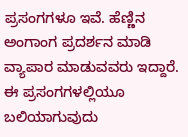ಪ್ರಸಂಗಗಳೂ ಇವೆ. ಹೆಣ್ಣಿನ ಅಂಗಾಂಗ ಪ್ರದರ್ಶನ ಮಾಡಿ ವ್ಯಾಪಾರ ಮಾಡುವವರು ಇದ್ದಾರೆ. ಈ ಪ್ರಸಂಗಗಳಲ್ಲಿಯೂ ಬಲಿಯಾಗುವುದು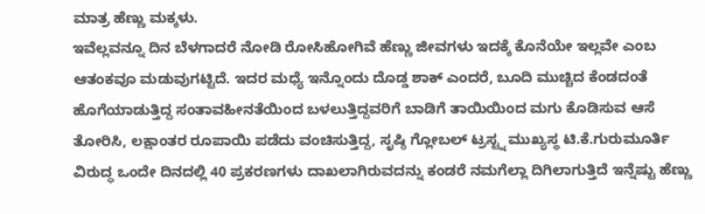ಮಾತ್ರ ಹೆಣ್ಣು ಮಕ್ಕಳು.
ಇವೆಲ್ಲವನ್ನೂ ದಿನ ಬೆಳಗಾದರೆ ನೋಡಿ ರೋಸಿಹೋಗಿವೆ ಹೆಣ್ಣು ಜೀವಗಳು ಇದಕ್ಕೆ ಕೊನೆಯೇ ಇಲ್ಲವೇ ಎಂಬ ಆತಂಕವೂ ಮಡುವುಗಟ್ಟಿದೆ. ಇದರ ಮಧ್ಯೆ ಇನ್ನೊಂದು ದೊಡ್ಡ ಶಾಕ್ ಎಂದರೆ, ಬೂದಿ ಮುಚ್ಚಿದ ಕೆಂಡದಂತೆ ಹೊಗೆಯಾಡುತ್ತಿದ್ದ ಸಂತಾವಹೀನತೆಯಿಂದ ಬಳಲುತ್ತಿದ್ದವರಿಗೆ ಬಾಡಿಗೆ ತಾಯಿಯಿಂದ ಮಗು ಕೊಡಿಸುವ ಆಸೆ ತೋರಿಸಿ, ಲಕ್ಷಾಂತರ ರೂಪಾಯಿ ಪಡೆದು ವಂಚಿಸುತ್ತಿದ್ದ, ಸೃಷ್ಠಿ ಗ್ಲೋಬಲ್ ಟ್ರಸ್ಟ್ನ ಮುಖ್ಯಸ್ಥ ಟಿ.ಕೆ.ಗುರುಮೂರ್ತಿ ವಿರುದ್ಧ ಒಂದೇ ದಿನದಲ್ಲಿ 40 ಪ್ರಕರಣಗಳು ದಾಖಲಾಗಿರುವದನ್ನು ಕಂಡರೆ ನಮಗೆಲ್ಲಾ ದಿಗಿಲಾಗುತ್ತಿದೆ ಇನ್ನೆಷ್ಟು ಹೆಣ್ಣು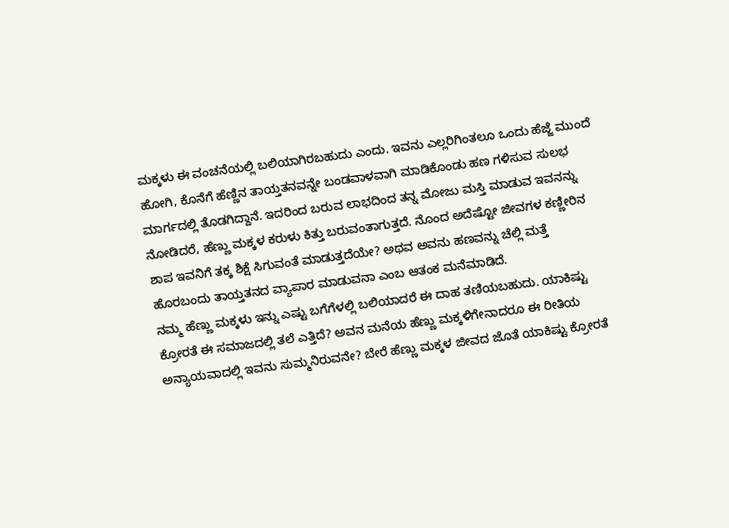ಮಕ್ಕಳು ಈ ವಂಚನೆಯಲ್ಲಿ ಬಲಿಯಾಗಿರಬಹುದು ಎಂದು. ಇವನು ಎಲ್ಲರಿಗಿಂತಲೂ ಒಂದು ಹೆಜ್ಜೆ ಮುಂದೆ ಹೋಗಿ, ಕೊನೆಗೆ ಹೆಣ್ಣಿನ ತಾಯ್ತತನವನ್ನೇ ಬಂಡವಾಳವಾಗಿ ಮಾಡಿಕೊಂಡು ಹಣ ಗಳಿಸುವ ಸುಲಭ ಮಾರ್ಗದಲ್ಲಿ ತೊಡಗಿದ್ದಾನೆ. ಇದರಿಂದ ಬರುವ ಲಾಭದಿಂದ ತನ್ನ ಮೋಜು ಮಸ್ತಿ ಮಾಡುವ ಇವನನ್ನು ನೋಡಿದರೆ, ಹೆಣ್ಣು ಮಕ್ಕಳ ಕರುಳು ಕಿತ್ತು ಬರುವಂತಾಗುತ್ತದೆ. ನೊಂದ ಅದೆಷ್ಟೋ ಜೀವಗಳ ಕಣ್ಣೀರಿನ ಶಾಪ ಇವನಿಗೆ ತಕ್ಕ ಶಿಕ್ಷೆ ಸಿಗುವಂತೆ ಮಾಡುತ್ತದೆಯೇ? ಅಥವ ಅವನು ಹಣವನ್ನು ಚೆಲ್ಲಿ ಮತ್ತೆ ಹೊರಬಂದು ತಾಯ್ತತನದ ವ್ಯಾಪಾರ ಮಾಡುವನಾ ಎಂಬ ಆತಂಕ ಮನೆಮಾಡಿದೆ.
ನಮ್ಮ ಹೆಣ್ಣು ಮಕ್ಕಳು ಇನ್ನು ಎಷ್ಟು ಬಗೆಗೆಳಲ್ಲಿ ಬಲಿಯಾದರೆ ಈ ದಾಹ ತಣಿಯಬಹುದು. ಯಾಕಿಷ್ಟು ಕ್ರೋರತೆ ಈ ಸಮಾಜದಲ್ಲಿ ತಲೆ ಎತ್ತಿದೆ? ಅವನ ಮನೆಯ ಹೆಣ್ಣು ಮಕ್ಕಳಿಗೇನಾದರೂ ಈ ರೀತಿಯ ಅನ್ಯಾಯವಾದಲ್ಲಿ ಇವನು ಸುಮ್ಮನಿರುವನೇ? ಬೇರೆ ಹೆಣ್ಣು ಮಕ್ಕಳ ಜೀವದ ಜೊತೆ ಯಾಕಿಷ್ಟು ಕ್ರೋರತೆ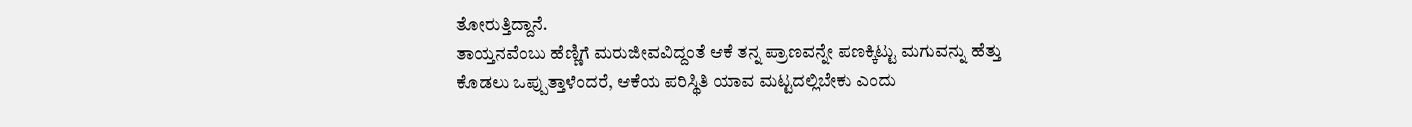ತೋರುತ್ತಿದ್ದಾನೆ.
ತಾಯ್ತನವೆಂಬು ಹೆಣ್ಣಿಗೆ ಮರುಜೀವವಿದ್ದಂತೆ ಆಕೆ ತನ್ನ ಪ್ರಾಣವನ್ನೇ ಪಣಕ್ಕಿಟ್ಟು ಮಗುವನ್ನು ಹೆತ್ತು ಕೊಡಲು ಒಪ್ಪುತ್ತಾಳೆಂದರೆ, ಆಕೆಯ ಪರಿಸ್ಥಿತಿ ಯಾವ ಮಟ್ಟದಲ್ಲಿಬೇಕು ಎಂದು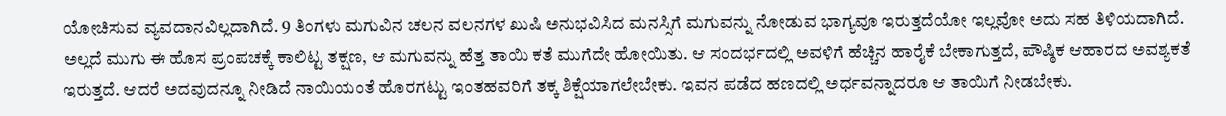ಯೋಚಿಸುವ ವ್ಯವದಾನವಿಲ್ಲದಾಗಿದೆ. 9 ತಿಂಗಳು ಮಗುವಿನ ಚಲನ ವಲನಗಳ ಖುಷಿ ಅನುಭವಿಸಿದ ಮನಸ್ಸಿಗೆ ಮಗುವನ್ನು ನೋಡುವ ಭಾಗ್ಯವೂ ಇರುತ್ತದೆಯೋ ಇಲ್ಲವೋ ಅದು ಸಹ ತಿಳಿಯದಾಗಿದೆ. ಅಲ್ಲದೆ ಮುಗು ಈ ಹೊಸ ಪ್ರಂಪಚಕ್ಕೆ ಕಾಲಿಟ್ಟ ತಕ್ಷಣ, ಆ ಮಗುವನ್ನು ಹೆತ್ತ ತಾಯಿ ಕತೆ ಮುಗೆದೇ ಹೋಯಿತು. ಆ ಸಂದರ್ಭದಲ್ಲಿ ಅವಳಿಗೆ ಹೆಚ್ಚಿನ ಹಾರೈಕೆ ಬೇಕಾಗುತ್ತದೆ, ಪೌಷ್ಠಿಕ ಆಹಾರದ ಅವಶ್ಯಕತೆ ಇರುತ್ತದೆ. ಆದರೆ ಅದವುದನ್ನೂ ನೀಡಿದೆ ನಾಯಿಯಂತೆ ಹೊರಗಟ್ಟು ಇಂತಹವರಿಗೆ ತಕ್ಕ ಶಿಕ್ಷೆಯಾಗಲೇಬೇಕು. ಇವನ ಪಡೆದ ಹಣದಲ್ಲಿ ಅರ್ಧವನ್ನಾದರೂ ಆ ತಾಯಿಗೆ ನೀಡಬೇಕು.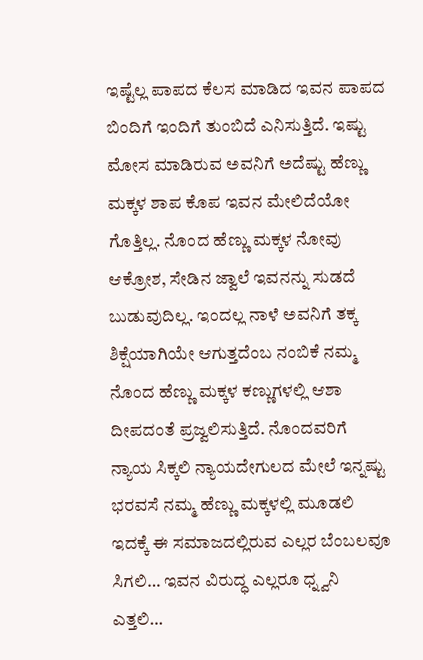ಇಷ್ಟೆಲ್ಲ ಪಾಪದ ಕೆಲಸ ಮಾಡಿದ ಇವನ ಪಾಪದ ಬಿಂದಿಗೆ ಇಂದಿಗೆ ತುಂಬಿದೆ ಎನಿಸುತ್ತಿದೆ. ಇಷ್ಟು ಮೋಸ ಮಾಡಿರುವ ಅವನಿಗೆ ಅದೆಷ್ಟು ಹೆಣ್ಣು ಮಕ್ಕಳ ಶಾಪ ಕೊಪ ಇವನ ಮೇಲಿದೆಯೋ ಗೊತ್ತಿಲ್ಲ. ನೊಂದ ಹೆಣ್ಣು ಮಕ್ಕಳ ನೋವು ಆಕ್ರೋಶ, ಸೇಡಿನ ಜ್ವಾಲೆ ಇವನನ್ನು ಸುಡದೆ ಬುಡುವುದಿಲ್ಲ. ಇಂದಲ್ಲ ನಾಳೆ ಅವನಿಗೆ ತಕ್ಕ ಶಿಕ್ಷೆಯಾಗಿಯೇ ಆಗುತ್ತದೆಂಬ ನಂಬಿಕೆ ನಮ್ಮ ನೊಂದ ಹೆಣ್ಣು ಮಕ್ಕಳ ಕಣ್ಣುಗಳಲ್ಲಿ ಆಶಾ ದೀಪದಂತೆ ಪ್ರಜ್ವಲಿಸುತ್ತಿದೆ. ನೊಂದವರಿಗೆ ನ್ಯಾಯ ಸಿಕ್ಕಲಿ ನ್ಯಾಯದೇಗುಲದ ಮೇಲೆ ಇನ್ನಷ್ಟು ಭರವಸೆ ನಮ್ಮ ಹೆಣ್ಣು ಮಕ್ಕಳಲ್ಲಿ ಮೂಡಲಿ ಇದಕ್ಕೆ ಈ ಸಮಾಜದಲ್ಲಿರುವ ಎಲ್ಲರ ಬೆಂಬಲವೂ ಸಿಗಲಿ… ಇವನ ವಿರುದ್ಧ ಎಲ್ಲರೂ ಧ್ನ್ವನಿ ಎತ್ತಲಿ…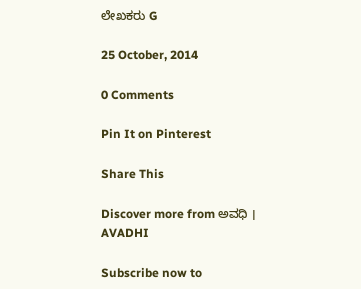ಲೇಖಕರು G

25 October, 2014

0 Comments

Pin It on Pinterest

Share This

Discover more from ಅವಧಿ । AVADHI

Subscribe now to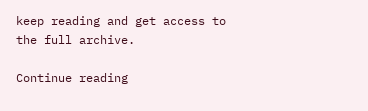keep reading and get access to the full archive.

Continue reading